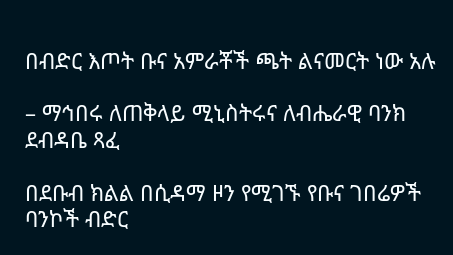በብድር እጦት ቡና አምራቾች ጫት ልናመርት ነው አሉ

– ማኅበሩ ለጠቅላይ ሚኒስትሩና ለብሔራዊ ባንክ ደብዳቤ ጻፈ

በደቡብ ክልል በሲዳማ ዞን የሚገኙ የቡና ገበሬዎች ባንኮች ብድር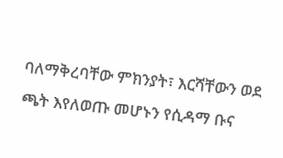ባለማቅረባቸው ምክንያት፣ እርሻቸውን ወደ ጫት እየለወጡ መሆኑን የሲዳማ ቡና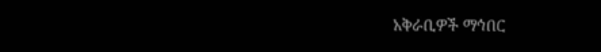አቅራቢዎች ማኅበር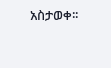አስታወቀ፡፡